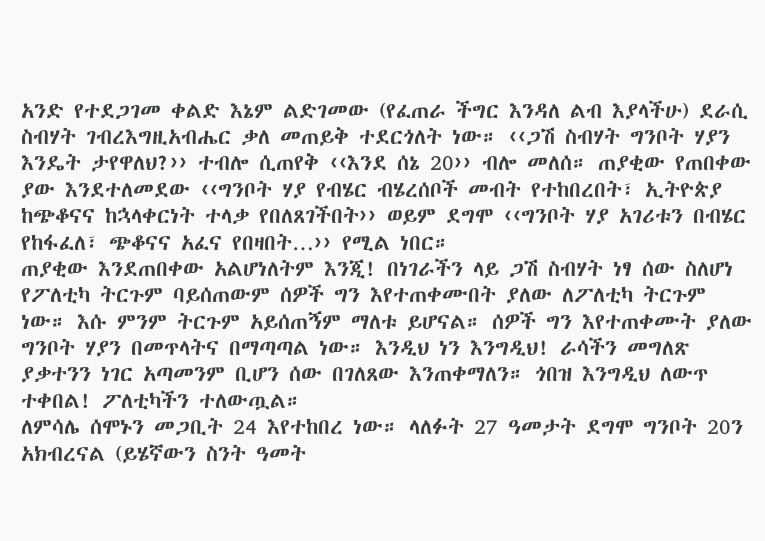አንድ የተደጋገመ ቀልድ እኔም ልድገመው (የፈጠራ ችግር እንዳለ ልብ እያላችሁ) ደራሲ ስብሃት ገብረእግዚአብሔር ቃለ መጠይቅ ተደርጎለት ነው። ‹‹ጋሽ ስብሃት ግንቦት ሃያን እንዴት ታየዋለህ?›› ተብሎ ሲጠየቅ ‹‹እንደ ሰኔ 20›› ብሎ መለሰ። ጠያቂው የጠበቀው ያው እንደተለመደው ‹‹ግንቦት ሃያ የብሄር ብሄረሰቦች መብት የተከበረበት፣ ኢትዮጵያ ከጭቆናና ከኋላቀርነት ተላቃ የበለጸገችበት›› ወይም ደግሞ ‹‹ግንቦት ሃያ አገሪቱን በብሄር የከፋፈለ፣ ጭቆናና አፈና የበዛበት…›› የሚል ነበር።
ጠያቂው እንደጠበቀው አልሆነለትም እንጂ! በነገራችን ላይ ጋሽ ስብሃት ነፃ ሰው ስለሆነ የፖለቲካ ትርጉም ባይሰጠውም ሰዎች ግን እየተጠቀሙበት ያለው ለፖለቲካ ትርጉም ነው። እሱ ምንም ትርጉም አይሰጠኝም ማለቱ ይሆናል። ሰዎች ግን እየተጠቀሙት ያለው ግንቦት ሃያን በመጥላትና በማጣጣል ነው። እንዲህ ነን እንግዲህ! ራሳችን መግለጽ ያቃተንን ነገር አጣመንም ቢሆን ሰው በገለጸው እንጠቀማለን። ጎበዝ እንግዲህ ለውጥ ተቀበል! ፖለቲካችን ተለውጧል።
ለምሳሌ ሰሞኑን መጋቢት 24 እየተከበረ ነው። ላለፉት 27 ዓመታት ደግሞ ግንቦት 20ን አክብረናል (ይሄኛውን ስንት ዓመት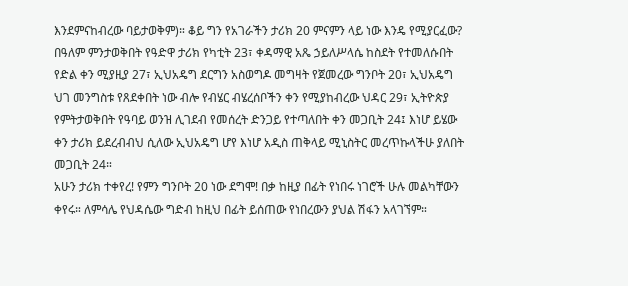እንደምናከብረው ባይታወቅም)። ቆይ ግን የአገራችን ታሪክ 20 ምናምን ላይ ነው እንዴ የሚያርፈው? በዓለም ምንታወቅበት የዓድዋ ታሪክ የካቲት 23፣ ቀዳማዊ አጼ ኃይለሥላሴ ከስደት የተመለሱበት የድል ቀን ሚያዚያ 27፣ ኢህአዴግ ደርግን አስወግዶ መግዛት የጀመረው ግንቦት 20፣ ኢህአዴግ ህገ መንግስቱ የጸደቀበት ነው ብሎ የብሄር ብሄረሰቦችን ቀን የሚያከብረው ህዳር 29፣ ኢትዮጵያ የምትታወቅበት የዓባይ ወንዝ ሊገደብ የመሰረት ድንጋይ የተጣለበት ቀን መጋቢት 24፤ እነሆ ይሄው ቀን ታሪክ ይደረብብህ ሲለው ኢህአዴግ ሆየ እነሆ አዲስ ጠቅላይ ሚኒስትር መረጥኩላችሁ ያለበት መጋቢት 24።
አሁን ታሪክ ተቀየረ! የምን ግንቦት 20 ነው ደግሞ! በቃ ከዚያ በፊት የነበሩ ነገሮች ሁሉ መልካቸውን ቀየሩ። ለምሳሌ የህዳሴው ግድብ ከዚህ በፊት ይሰጠው የነበረውን ያህል ሽፋን አላገኘም።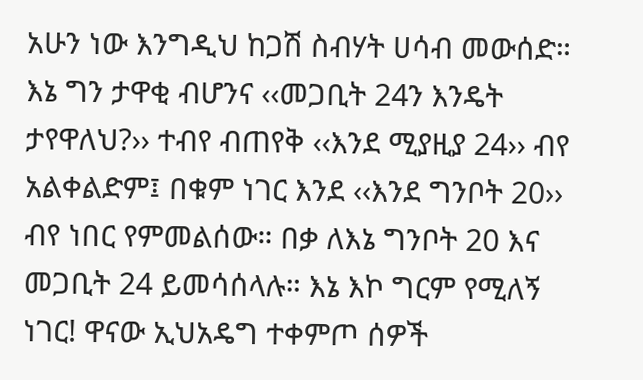አሁን ነው እንግዲህ ከጋሽ ስብሃት ሀሳብ መውሰድ። እኔ ግን ታዋቂ ብሆንና ‹‹መጋቢት 24ን እንዴት ታየዋለህ?›› ተብየ ብጠየቅ ‹‹እንደ ሚያዚያ 24›› ብየ አልቀልድም፤ በቁም ነገር እንደ ‹‹እንደ ግንቦት 20›› ብየ ነበር የምመልሰው። በቃ ለእኔ ግንቦት 20 እና መጋቢት 24 ይመሳሰላሉ። እኔ እኮ ግርም የሚለኝ ነገር! ዋናው ኢህአዴግ ተቀምጦ ሰዎች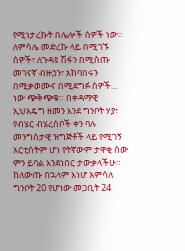የሚነታረኩት በሌሎች ሰዎች ነው። ለምሳሌ መድረኩ ላይ በሚገኙ ሰዎች፣ ለጉዳዩ ሽፋን በሚሰጡ መገናኛ ብዙኃን፣ አከባበሩን በሚቃወሙና በሚደግፉ ሰዎች… ነው ጭቅጭቁ። በቀዳማዊ ኢህአዴግ ዘመን እንደ ግንቦት ሃያ፣ የብሄር ብሄረሰቦች ቀን ባሉ መንግስታዊ ዝግጅቶች ላይ የሚገኝ አርቲስትም ሆነ የትኛውም ታዋቂ ሰው ምን ይባል እንደነበር ታውቃላችሁ። ከለውጡ በኋላም እነሆ አምሳለ ግንቦት 20 የሆነው መጋቢት 24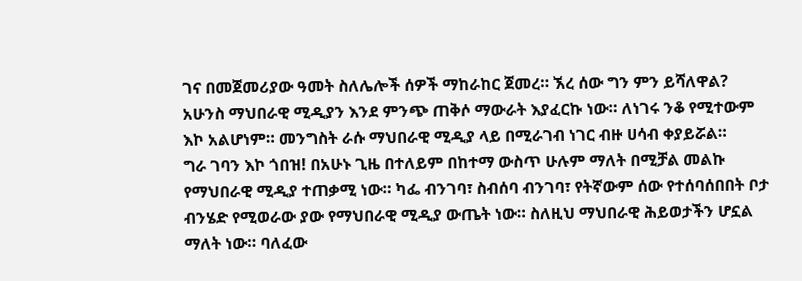ገና በመጀመሪያው ዓመት ስለሌሎች ሰዎች ማከራከር ጀመረ። ኧረ ሰው ግን ምን ይሻለዋል? አሁንስ ማህበራዊ ሚዲያን እንደ ምንጭ ጠቅሶ ማውራት እያፈርኩ ነው። ለነገሩ ንቆ የሚተውም እኮ አልሆነም። መንግስት ራሱ ማህበራዊ ሚዲያ ላይ በሚራገብ ነገር ብዙ ሀሳብ ቀያይሯል።
ግራ ገባን እኮ ጎበዝ! በአሁኑ ጊዜ በተለይም በከተማ ውስጥ ሁሉም ማለት በሚቻል መልኩ የማህበራዊ ሚዲያ ተጠቃሚ ነው። ካፌ ብንገባ፣ ስብሰባ ብንገባ፣ የትኛውም ሰው የተሰባሰበበት ቦታ ብንሄድ የሚወራው ያው የማህበራዊ ሚዲያ ውጤት ነው። ስለዚህ ማህበራዊ ሕይወታችን ሆኗል ማለት ነው። ባለፈው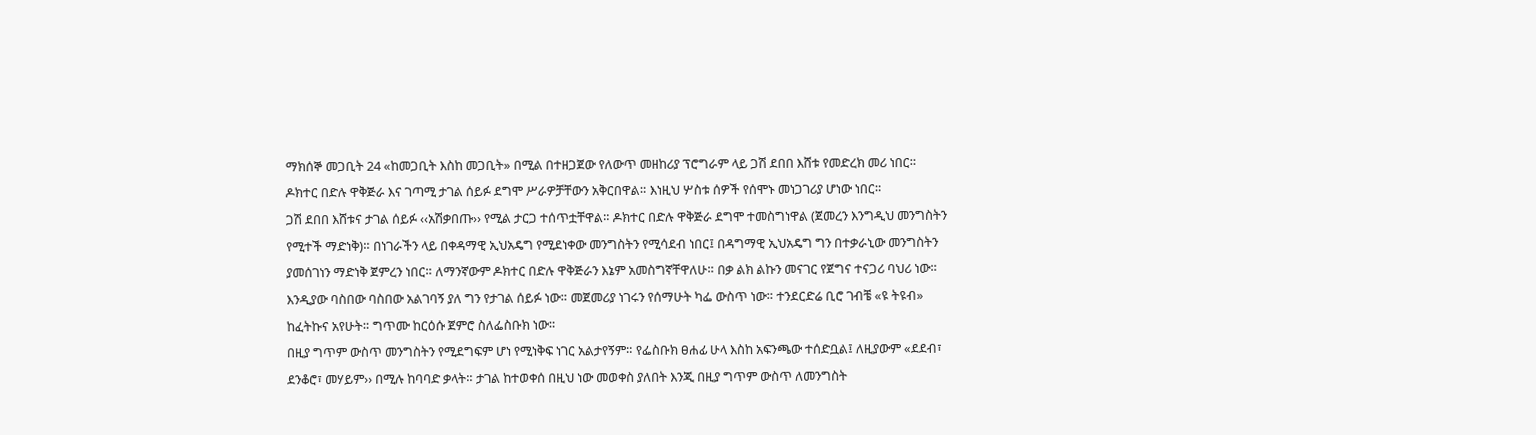ማክሰኞ መጋቢት 24 «ከመጋቢት እስከ መጋቢት» በሚል በተዘጋጀው የለውጥ መዘከሪያ ፕሮግራም ላይ ጋሽ ደበበ እሸቱ የመድረክ መሪ ነበር። ዶክተር በድሉ ዋቅጅራ እና ገጣሚ ታገል ሰይፉ ደግሞ ሥራዎቻቸውን አቅርበዋል። እነዚህ ሦስቱ ሰዎች የሰሞኑ መነጋገሪያ ሆነው ነበር።
ጋሽ ደበበ እሸቱና ታገል ሰይፉ ‹‹አሽቃበጡ›› የሚል ታርጋ ተሰጥቷቸዋል። ዶክተር በድሉ ዋቅጅራ ደግሞ ተመስግነዋል (ጀመረን እንግዲህ መንግስትን የሚተች ማድነቅ)። በነገራችን ላይ በቀዳማዊ ኢህአዴግ የሚደነቀው መንግስትን የሚሳደብ ነበር፤ በዳግማዊ ኢህአዴግ ግን በተቃራኒው መንግስትን ያመሰገነን ማድነቅ ጀምረን ነበር። ለማንኛውም ዶክተር በድሉ ዋቅጅራን እኔም አመስግኛቸዋለሁ። በቃ ልክ ልኩን መናገር የጀግና ተናጋሪ ባህሪ ነው። እንዲያው ባስበው ባስበው አልገባኝ ያለ ግን የታገል ሰይፉ ነው። መጀመሪያ ነገሩን የሰማሁት ካፌ ውስጥ ነው። ተንደርድሬ ቢሮ ገብቼ «ዩ ትዩብ» ከፈትኩና አየሁት። ግጥሙ ከርዕሱ ጀምሮ ስለፌስቡክ ነው።
በዚያ ግጥም ውስጥ መንግስትን የሚደግፍም ሆነ የሚነቅፍ ነገር አልታየኝም። የፌስቡክ ፀሐፊ ሁላ እስከ አፍንጫው ተሰድቧል፤ ለዚያውም «ደደብ፣ ደንቆሮ፣ መሃይም›› በሚሉ ከባባድ ቃላት። ታገል ከተወቀሰ በዚህ ነው መወቀስ ያለበት እንጂ በዚያ ግጥም ውስጥ ለመንግስት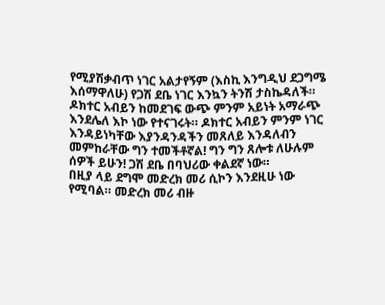የሚያሽቃብጥ ነገር አልታየኝም (እስኪ እንግዲህ ደጋግሜ እሰማዋለሁ) የጋሽ ደቤ ነገር እንኳን ትንሽ ታስኬዳለች። ዶክተር አብይን ከመደገፍ ውጭ ምንም አይነት አማራጭ እንደሌለ እኮ ነው የተናገሩት። ዶክተር አብይን ምንም ነገር እንዳይነካቸው እያንዳንዳችን መጸለይ እንዳለብን መምከራቸው ግን ተመችቶኛል! ግን ግን ጸሎቱ ለሁሉም ሰዎች ይሁን! ጋሽ ደቤ በባህሪው ቀልደኛ ነው።
በዚያ ላይ ደግሞ መድረክ መሪ ሲኮን እንደዚሁ ነው የሚባል። መድረክ መሪ ብዙ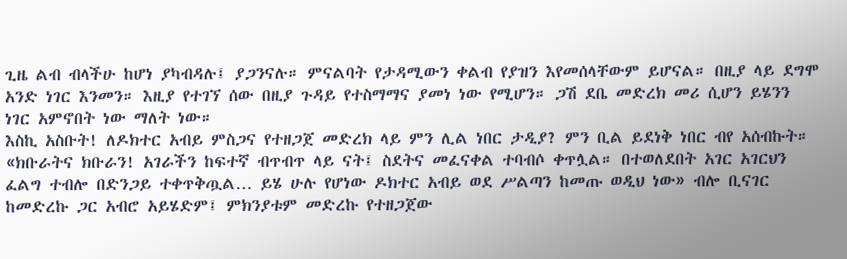ጊዜ ልብ ብላችሁ ከሆነ ያካብዳሉ፤ ያጋንናሉ። ምናልባት የታዳሚውን ቀልብ የያዝን እየመሰላቸውም ይሆናል። በዚያ ላይ ደግሞ አንድ ነገር እንመን። እዚያ የተገኘ ሰው በዚያ ጉዳይ የተስማማና ያመነ ነው የሚሆን። ጋሽ ደቤ መድረክ መሪ ሲሆን ይሄንን ነገር አምኖበት ነው ማለት ነው።
እስኪ አስቡት! ለዶክተር አብይ ምስጋና የተዘጋጀ መድረክ ላይ ምን ሊል ነበር ታዲያ? ምን ቢል ይደነቅ ነበር ብየ አሰብኩት። «ክቡራትና ክቡራን! አገራችን ከፍተኛ ብጥብጥ ላይ ናት፤ ስደትና መፈናቀል ተባብሶ ቀጥሏል። በተወለደበት አገር አገርህን ፈልግ ተብሎ በድንጋይ ተቀጥቅጧል… ይሄ ሁሉ የሆነው ዶክተር አብይ ወደ ሥልጣን ከመጡ ወዲህ ነው» ብሎ ቢናገር ከመድረኩ ጋር አብሮ አይሄድም፤ ምክንያቱም መድረኩ የተዘጋጀው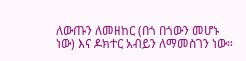ለውጡን ለመዘከር (በጎ በጎውን መሆኑ ነው) እና ዶክተር አብይን ለማመስገን ነው።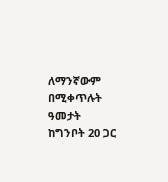ለማንኛውም በሚቀጥሉት ዓመታት ከግንቦት 20 ጋር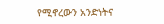የሚኖረውን አንድነትና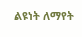ልዩነት ለማየት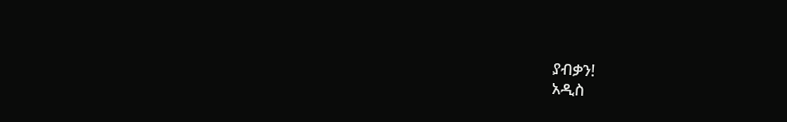ያብቃን!
አዲስ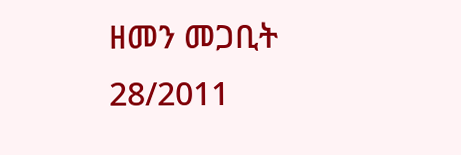ዘመን መጋቢት 28/2011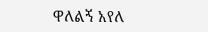ዋለልኝ አየለ